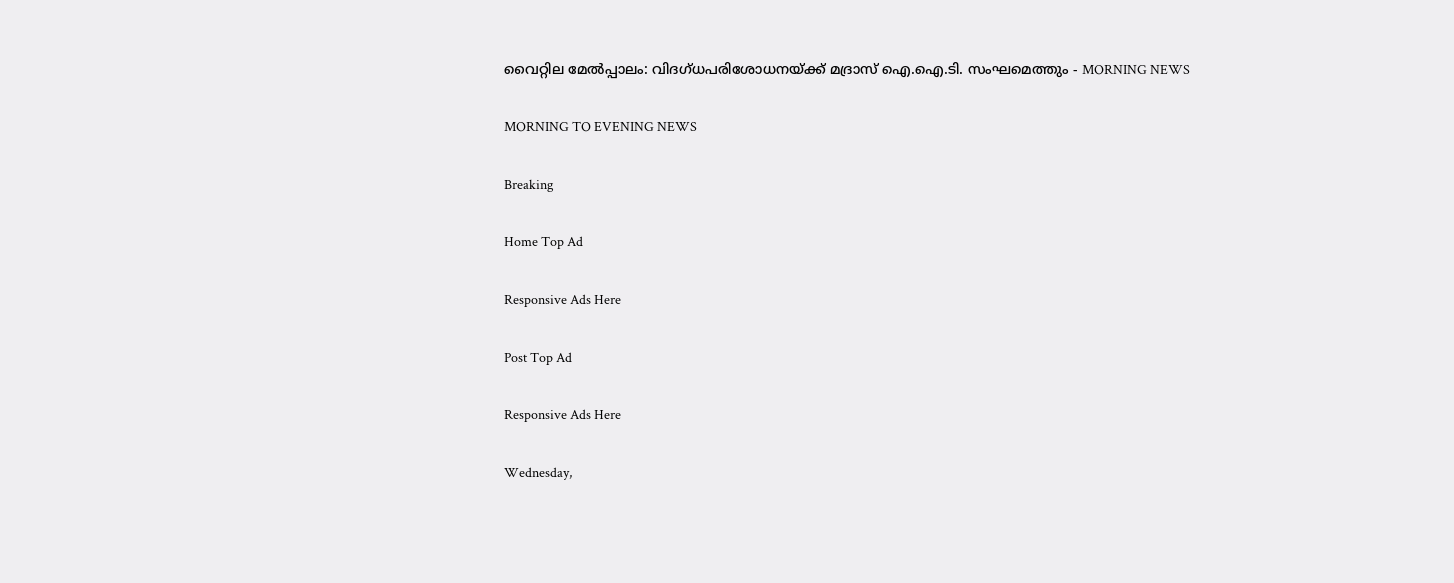വൈറ്റില മേല്‍പ്പാലം: വിദഗ്‌ധപരിശോധനയ്‌ക്ക് മദ്രാസ്‌ ഐ.ഐ.ടി. സംഘമെത്തും - MORNING NEWS

MORNING TO EVENING NEWS

Breaking

Home Top Ad

Responsive Ads Here

Post Top Ad

Responsive Ads Here

Wednesday,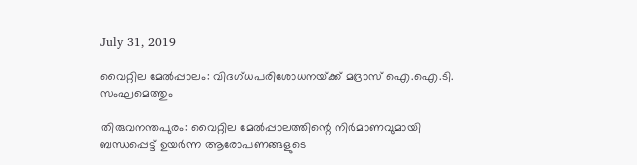July 31, 2019

വൈറ്റില മേല്‍പ്പാലം: വിദഗ്‌ധപരിശോധനയ്‌ക്ക് മദ്രാസ്‌ ഐ.ഐ.ടി. സംഘമെത്തും

തിരുവനന്തപുരം: വൈറ്റില മേല്‍പ്പാലത്തിന്റെ നിര്‍മാണവുമായി ബന്ധപ്പെട്ട്‌ ഉയര്‍ന്ന ആരോപണങ്ങളുടെ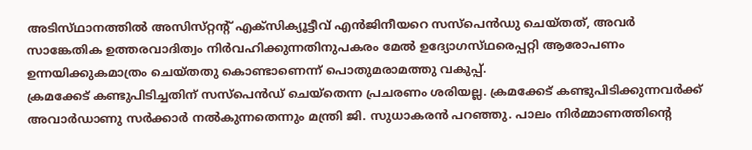അടിസ്‌ഥാനത്തില്‍ അസിസ്‌റ്റന്റ്‌ എക്‌സിക്യൂട്ടീവ്‌ എന്‍ജിനീയറെ സസ്‌പെന്‍ഡു ചെയ്‌തത്‌, അവര്‍ സാങ്കേതിക ഉത്തരവാദിത്വം നിര്‍വഹിക്കുന്നതിനുപകരം മേല്‍ ഉദ്യോഗസ്‌ഥരെപ്പറ്റി ആരോപണം ഉന്നയിക്കുകമാത്രം ചെയ്‌തതു കൊണ്ടാണെന്ന്‌ പൊതുമരാമത്തു വകുപ്പ്‌.
ക്രമക്കേട്‌ കണ്ടുപിടിച്ചതിന്‌ സസ്‌പെന്‍ഡ്‌ ചെയ്‌തെന്ന പ്രചരണം ശരിയല്ല. ക്രമക്കേട്‌ കണ്ടുപിടിക്കുന്നവര്‍ക്ക്‌ അവാര്‍ഡാണു സര്‍ക്കാര്‍ നല്‍കുന്നതെന്നും മന്ത്രി ജി. സുധാകരന്‍ പറഞ്ഞു. പാലം നിര്‍മ്മാണത്തിന്റെ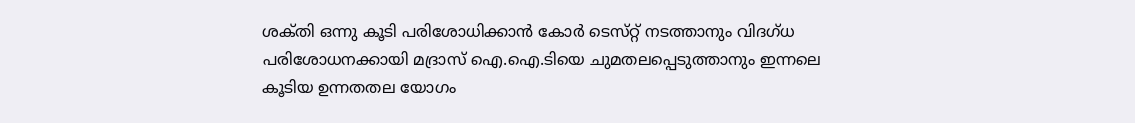ശക്‌തി ഒന്നു കൂടി പരിശോധിക്കാന്‍ കോര്‍ ടെസ്‌റ്റ്‌ നടത്താനും വിദഗ്‌ധ പരിശോധനക്കായി മദ്രാസ്‌ ഐ.ഐ.ടിയെ ചുമതലപ്പെടുത്താനും ഇന്നലെ കൂടിയ ഉന്നതതല യോഗം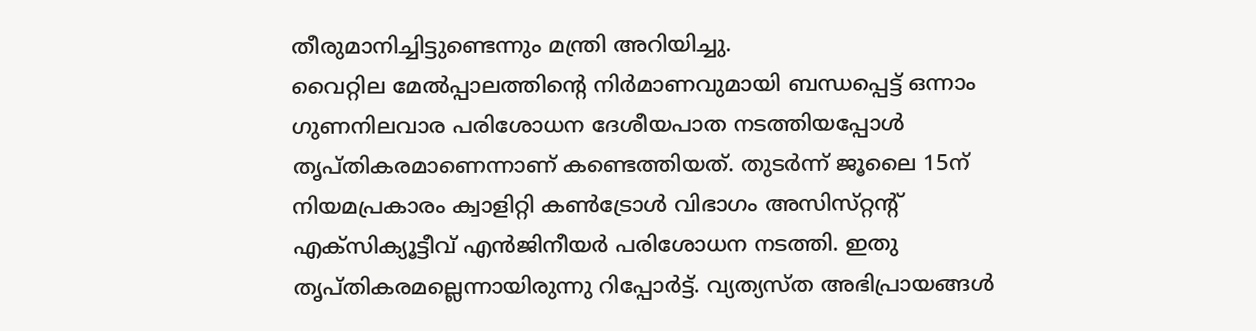തീരുമാനിച്ചിട്ടുണ്ടെന്നും മന്ത്രി അറിയിച്ചു.
വൈറ്റില മേല്‍പ്പാലത്തിന്റെ നിര്‍മാണവുമായി ബന്ധപ്പെട്ട്‌ ഒന്നാം ഗുണനിലവാര പരിശോധന ദേശീയപാത നടത്തിയപ്പോള്‍ തൃപ്‌തികരമാണെന്നാണ്‌ കണ്ടെത്തിയത്‌. തുടര്‍ന്ന്‌ ജൂലൈ 15ന്‌ നിയമപ്രകാരം ക്വാളിറ്റി കണ്‍ട്രോള്‍ വിഭാഗം അസിസ്‌റ്റന്റ്‌ എക്‌സിക്യൂട്ടീവ്‌ എന്‍ജിനീയര്‍ പരിശോധന നടത്തി. ഇതു തൃപ്‌തികരമല്ലെന്നായിരുന്നു റിപ്പോര്‍ട്ട്‌. വ്യത്യസ്‌ത അഭിപ്രായങ്ങള്‍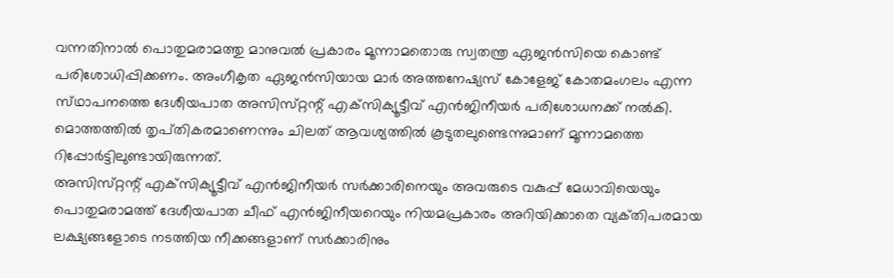വന്നതിനാല്‍ പൊതുമരാമത്തു മാനുവല്‍ പ്രകാരം മൂന്നാമതൊരു സ്വതന്ത്ര ഏജന്‍സിയെ കൊണ്ട്‌ പരിശോധിപ്പിക്കണം. അംഗീകൃത ഏജന്‍സിയായ മാര്‍ അത്തനേഷ്യസ്‌ കോളേജ്‌ കോതമംഗലം എന്ന സ്‌ഥാപനത്തെ ദേശീയപാത അസിസ്‌റ്റന്റ്‌ എക്‌സിക്യൂട്ടീവ്‌ എന്‍ജിനീയര്‍ പരിശോധനക്ക്‌ നല്‍കി. മൊത്തത്തില്‍ തൃപ്‌തികരമാണെന്നും ചിലത്‌ ആവശ്യത്തില്‍ കൂടുതലുണ്ടെന്നുമാണ്‌ മൂന്നാമത്തെ റിപ്പോര്‍ട്ടിലുണ്ടായിരുന്നത്‌.
അസിസ്‌റ്റന്റ്‌ എക്‌സിക്യൂട്ടീവ്‌ എന്‍ജിനീയര്‍ സര്‍ക്കാരിനെയും അവരുടെ വകുപ്പ്‌ മേധാവിയെയും പൊതുമരാമത്ത്‌ ദേശീയപാത ചീഫ്‌ എന്‍ജിനീയറെയും നിയമപ്രകാരം അറിയിക്കാതെ വ്യക്‌തിപരമായ ലക്ഷ്യങ്ങളോടെ നടത്തിയ നീക്കങ്ങളാണ്‌ സര്‍ക്കാരിനും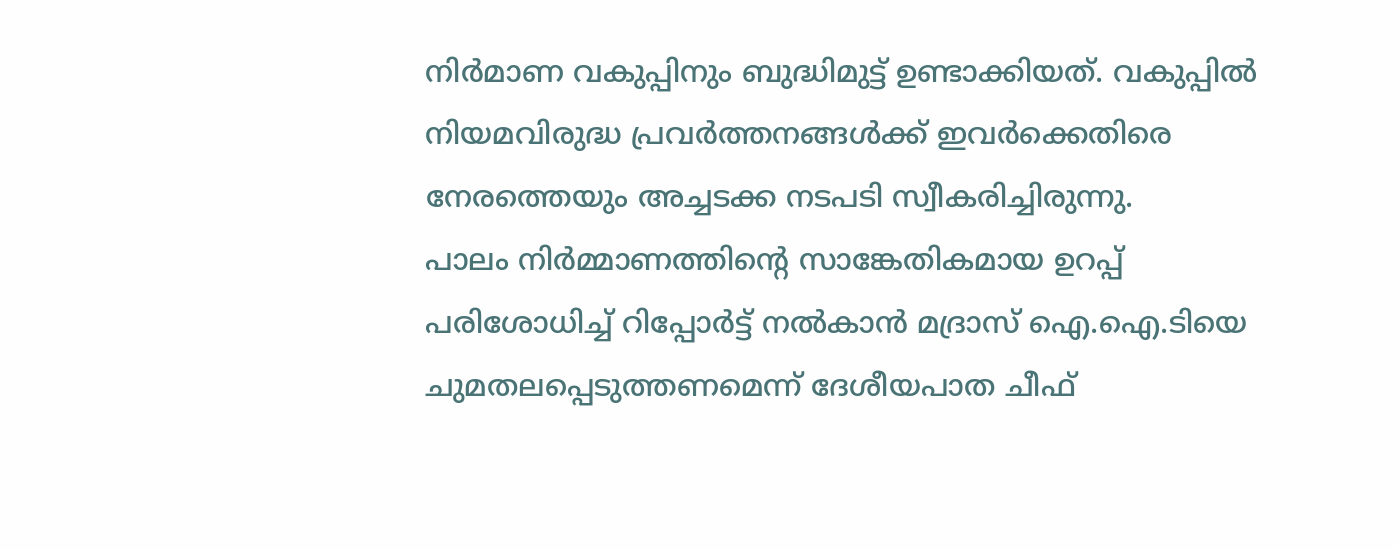നിര്‍മാണ വകുപ്പിനും ബുദ്ധിമുട്ട്‌ ഉണ്ടാക്കിയത്‌. വകുപ്പില്‍ നിയമവിരുദ്ധ പ്രവര്‍ത്തനങ്ങള്‍ക്ക്‌ ഇവര്‍ക്കെതിരെ നേരത്തെയും അച്ചടക്ക നടപടി സ്വീകരിച്ചിരുന്നു.
പാലം നിര്‍മ്മാണത്തിന്റെ സാങ്കേതികമായ ഉറപ്പ്‌ പരിശോധിച്ച്‌ റിപ്പോര്‍ട്ട്‌ നല്‍കാന്‍ മദ്രാസ്‌ ഐ.ഐ.ടിയെ ചുമതലപ്പെടുത്തണമെന്ന്‌ ദേശീയപാത ചീഫ്‌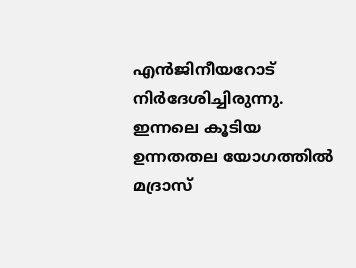എന്‍ജിനീയറോട്‌ നിര്‍ദേശിച്ചിരുന്നു.
ഇന്നലെ കൂടിയ ഉന്നതതല യോഗത്തില്‍ മദ്രാസ്‌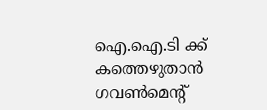ഐ.ഐ.ടി ക്ക്‌ കത്തെഴുതാന്‍ ഗവണ്‍മെന്റ്‌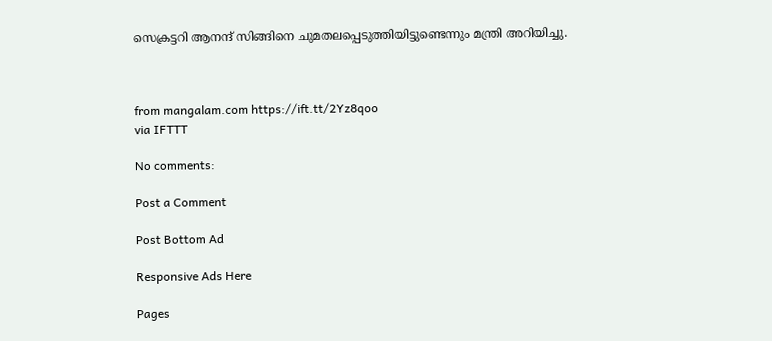സെക്രട്ടറി ആനന്ദ്‌ സിങ്ങിനെ ചുമതലപ്പെടുത്തിയിട്ടുണ്ടെന്നും മന്ത്രി അറിയിച്ചു.



from mangalam.com https://ift.tt/2Yz8qoo
via IFTTT

No comments:

Post a Comment

Post Bottom Ad

Responsive Ads Here

Pages